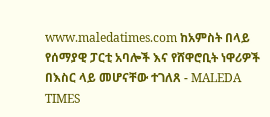www.maledatimes.com ከአምስት በላይ የሰማያዊ ፓርቲ አባሎች እና የሸዋሮቢት ነዋሪዎች በእስር ላይ መሆናቸው ተገለጸ - MALEDA TIMES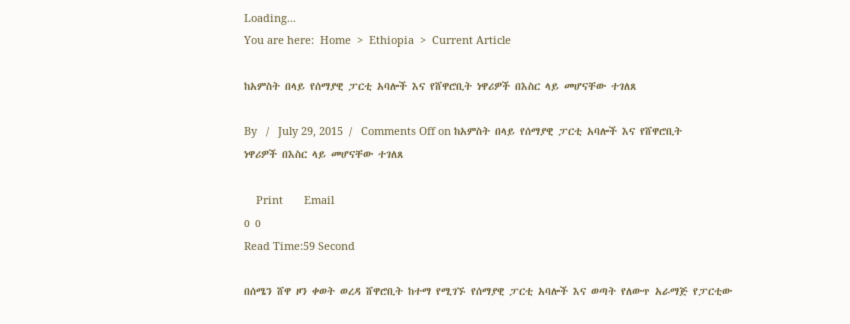Loading...
You are here:  Home  >  Ethiopia  >  Current Article

ከአምስት በላይ የሰማያዊ ፓርቲ አባሎች እና የሸዋሮቢት ነዋሪዎች በእስር ላይ መሆናቸው ተገለጸ

By   /   July 29, 2015  /   Comments Off on ከአምስት በላይ የሰማያዊ ፓርቲ አባሎች እና የሸዋሮቢት ነዋሪዎች በእስር ላይ መሆናቸው ተገለጸ

    Print       Email
0 0
Read Time:59 Second

በሰሜን ሸዋ ዞን ቀወት ወረዳ ሸዋሮቢት ከተማ የሚገኙ የሰማያዊ ፓርቲ አባሎች እና ወጣት የለውጥ አራማጅ የፓርቲው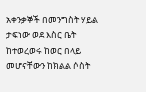አቀንቃኞች በመንግስት ሃይል ታፍነው ወደ እስር ቤት ከተወረወሩ ከወር በላይ መሆናቸውን ከክልል ሶስት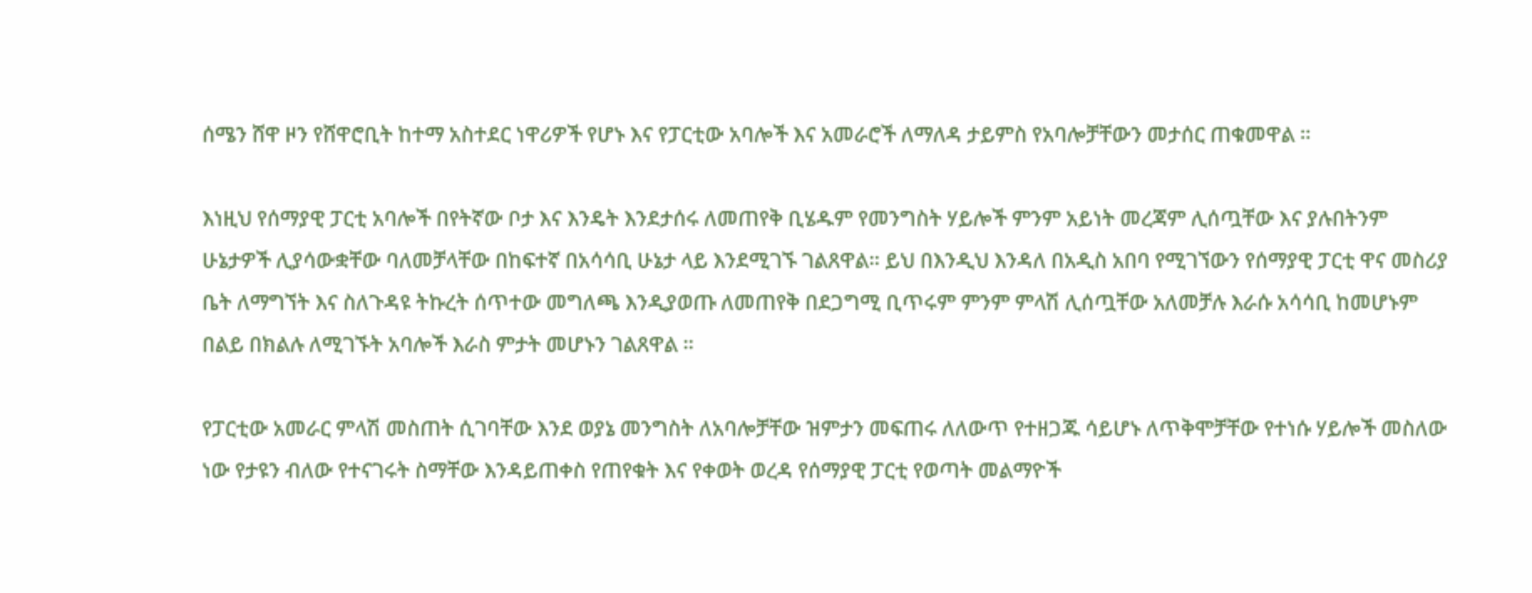ሰሜን ሸዋ ዞን የሸዋሮቢት ከተማ አስተደር ነዋሪዎች የሆኑ እና የፓርቲው አባሎች እና አመራሮች ለማለዳ ታይምስ የአባሎቻቸውን መታሰር ጠቁመዋል ።

እነዚህ የሰማያዊ ፓርቲ አባሎች በየትኛው ቦታ እና እንዴት እንደታሰሩ ለመጠየቅ ቢሄዱም የመንግስት ሃይሎች ምንም አይነት መረጃም ሊሰጧቸው እና ያሉበትንም ሁኔታዎች ሊያሳውቋቸው ባለመቻላቸው በከፍተኛ በአሳሳቢ ሁኔታ ላይ እንደሚገኙ ገልጸዋል። ይህ በእንዲህ እንዳለ በአዲስ አበባ የሚገኘውን የሰማያዊ ፓርቲ ዋና መስሪያ ቤት ለማግኘት እና ስለጉዳዩ ትኩረት ሰጥተው መግለጫ እንዲያወጡ ለመጠየቅ በደጋግሚ ቢጥሩም ምንም ምላሽ ሊሰጧቸው አለመቻሉ እራሱ አሳሳቢ ከመሆኑም በልይ በክልሉ ለሚገኙት አባሎች እራስ ምታት መሆኑን ገልጸዋል ።

የፓርቲው አመራር ምላሽ መስጠት ሲገባቸው እንደ ወያኔ መንግስት ለአባሎቻቸው ዝምታን መፍጠሩ ለለውጥ የተዘጋጁ ሳይሆኑ ለጥቅሞቻቸው የተነሱ ሃይሎች መስለው ነው የታዩን ብለው የተናገሩት ስማቸው እንዳይጠቀስ የጠየቁት እና የቀወት ወረዳ የሰማያዊ ፓርቲ የወጣት መልማዮች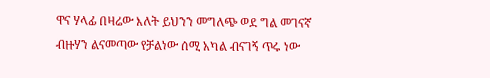ዋና ሃላፊ በዛሬው እለት ይህንን መግለጭ ወደ ግል መገናኛ ብዙሃን ልናመጣው የቻልነው ሰሚ አካል ብናገኝ ጥሩ ነው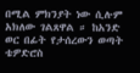በሚል ምክንያት ነው ሲሉም አክለው ገልጸዋል ። ከአንድ ወር በፊት የታሰረውን ወጣት ቴዎድሮስ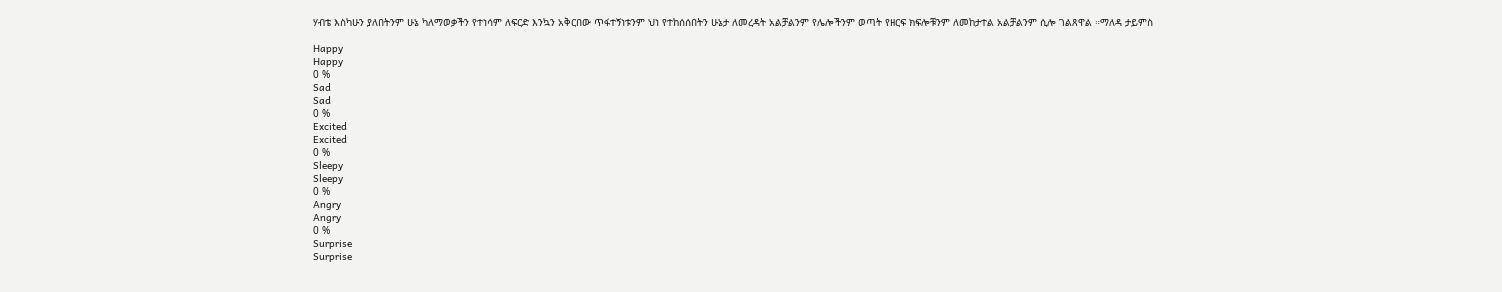ሃብቴ እስካሁን ያለበትንም ሁኔ ካለማወቃችን የተነሳም ለፍርድ እንኳን አቅርበው ጥፋተኝነቱንም ህነ የተከሰሰበትን ሁኔታ ለመረዳት አልቻልንም የሌሎችንም ወጣት የዘርፍ ክፍሎቹንም ለመከታተል አልቻልንም ሲሎ ገልጸዋል ።ማለዳ ታይምስ

Happy
Happy
0 %
Sad
Sad
0 %
Excited
Excited
0 %
Sleepy
Sleepy
0 %
Angry
Angry
0 %
Surprise
Surprise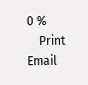0 %
    Print       Email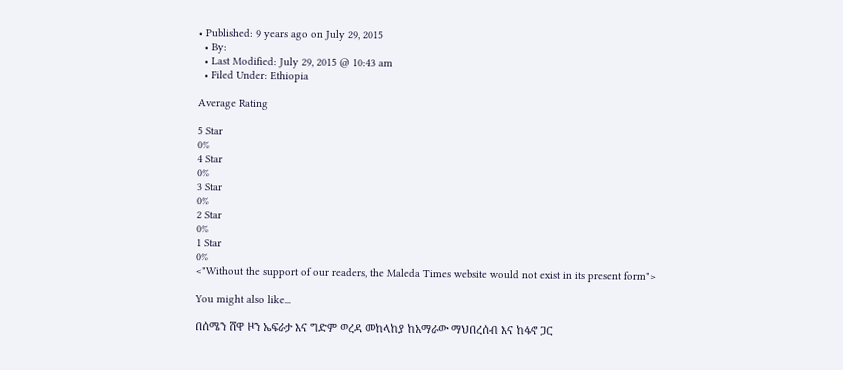• Published: 9 years ago on July 29, 2015
  • By:
  • Last Modified: July 29, 2015 @ 10:43 am
  • Filed Under: Ethiopia

Average Rating

5 Star
0%
4 Star
0%
3 Star
0%
2 Star
0%
1 Star
0%
<"Without the support of our readers, the Maleda Times website would not exist in its present form">

You might also like...

በሰሜን ሸዋ ዞን ኤፍራታ እና ግድም ወረዳ መከላከያ ከአማራው ማህበረሰብ እና ከፋኖ ጋር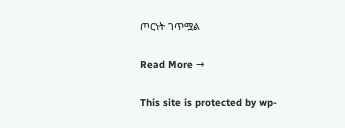ጦርነት ገጥሟል

Read More →

This site is protected by wp-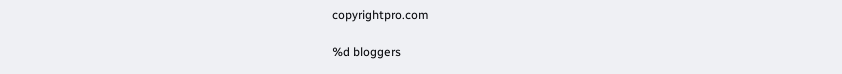copyrightpro.com

%d bloggers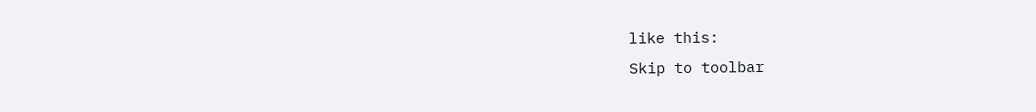like this:
Skip to toolbar